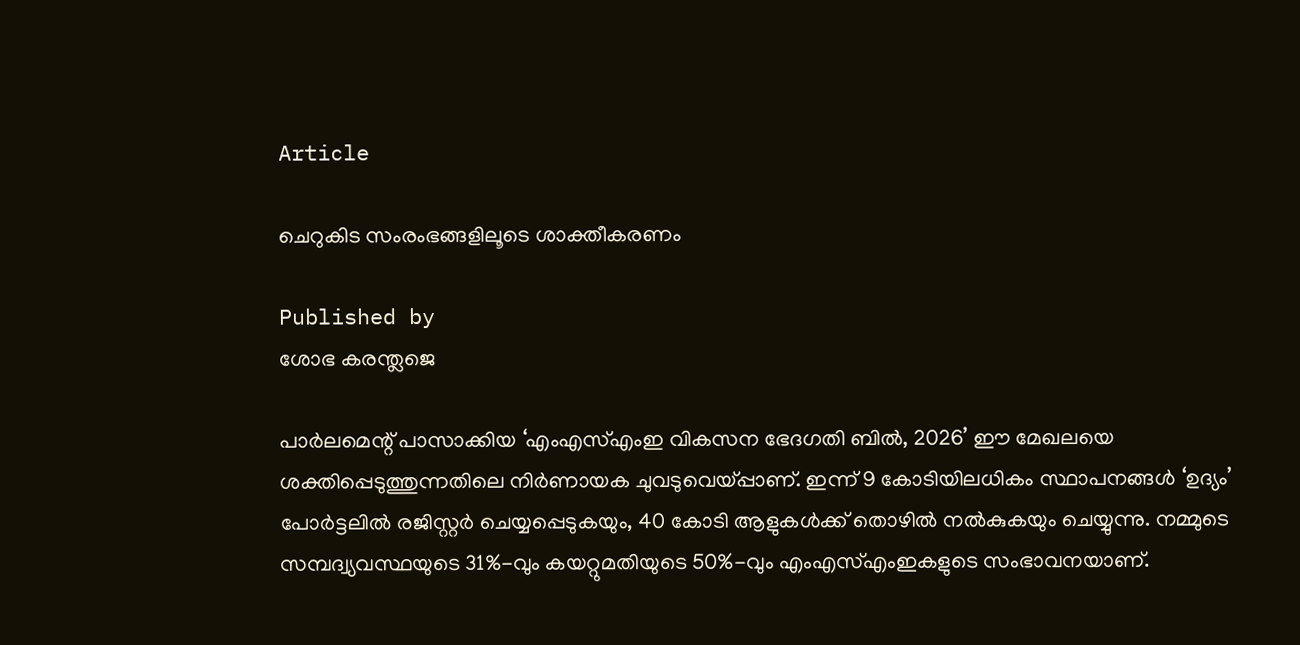Article

ചെറുകിട സംരംഭങ്ങളിലൂടെ ശാക്തീകരണം

Published by
ശോഭ കരന്ത്ലജെ

പാര്‍ലമെന്റ് പാസാക്കിയ ‘എംഎസ്എംഇ വികസന ഭേദഗതി ബില്‍, 2026’ ഈ മേഖലയെ ശക്തിപ്പെടുത്തുന്നതിലെ നിര്‍ണായക ചുവടുവെയ്‌പ്പാണ്. ഇന്ന് 9 കോടിയിലധികം സ്ഥാപനങ്ങള്‍ ‘ഉദ്യം’ പോര്‍ട്ടലില്‍ രജിസ്റ്റര്‍ ചെയ്യപ്പെടുകയും, 40 കോടി ആളുകള്‍ക്ക് തൊഴില്‍ നല്‍കുകയും ചെയ്യുന്നു. നമ്മുടെ സമ്പദ്വ്യവസ്ഥയുടെ 31%-വും കയറ്റുമതിയുടെ 50%-വും എംഎസ്എംഇകളുടെ സംഭാവനയാണ്.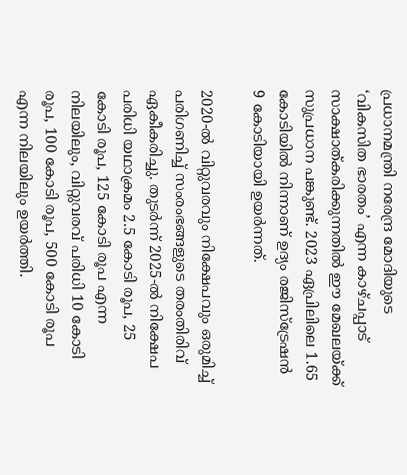പ്രധാനമന്ത്രി നരേന്ദ്ര മോദിയുടെ ‘വികസിത ഭാരതം’ എന്ന കാഴ്ചപ്പാട് സാക്ഷാത്കരിക്കുന്നതില്‍ ഈ മേഖലയ്‌ക്ക് സുപ്രധാന പങ്കുണ്ട്. 2023 ഏപ്രിലിലെ 1.65 കോടിയില്‍ നിന്നാണ് ഉദ്യം രജിസ്‌ട്രേഷന്‍ 9 കോടിയായി ഉയര്‍ന്നത്.

2020-ല്‍ വിറ്റുവരവും നിക്ഷേപവും ഒരുമിച്ച് പരിഗണിച്ച് സംരംഭങ്ങളുടെ തരംതിരിവ് ഏകീകരിച്ചു. തുടര്‍ന്ന് 2025-ല്‍ നിക്ഷേപ പരിധി യഥാക്രമം 2.5 കോടി രൂപ, 25 കോടി രൂപ, 125 കോടി രൂപ എന്ന നിലയിലും, വിറ്റുവരവ് പരിധി 10 കോടി രൂപ, 100 കോടി രൂപ, 500 കോടി രൂപ എന്ന നിലയിലും ഉയര്‍ത്തി.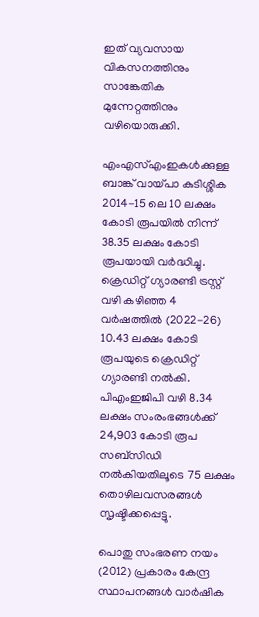ഇത് വ്യവസായ വികസനത്തിനും സാങ്കേതിക മുന്നേറ്റത്തിനും വഴിയൊരുക്കി.

എംഎസ്എംഇകള്‍ക്കുള്ള ബാങ്ക് വായ്‌പാ കുടിശ്ശിക 2014-15 ലെ 10 ലക്ഷം കോടി രൂപയില്‍ നിന്ന് 38.35 ലക്ഷം കോടി രൂപയായി വര്‍ദ്ധിച്ചു. ക്രെഡിറ്റ് ഗ്യാരണ്ടി ട്രസ്റ്റ് വഴി കഴിഞ്ഞ 4 വര്‍ഷത്തില്‍ (2022-26) 10.43 ലക്ഷം കോടി രൂപയുടെ ക്രെഡിറ്റ് ഗ്യാരണ്ടി നല്‍കി. പിഎംഇജിപി വഴി 8.34 ലക്ഷം സംരംഭങ്ങള്‍ക്ക് 24,903 കോടി രൂപ സബ്സിഡി നല്‍കിയതിലൂടെ 75 ലക്ഷം തൊഴിലവസരങ്ങള്‍ സൃഷ്ടിക്കപ്പെട്ടു.

പൊതു സംഭരണ നയം (2012) പ്രകാരം കേന്ദ്ര സ്ഥാപനങ്ങള്‍ വാര്‍ഷിക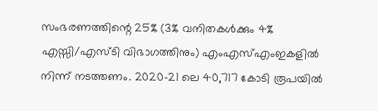സംഭരണത്തിന്റെ 25% (3% വനിതകള്‍ക്കും 4% എസ്സി/എസ്ടി വിഭാഗത്തിനും) എംഎസ്എംഇകളില്‍ നിന്ന് നടത്തണം. 2020-21 ലെ 40,717 കോടി രൂപയില്‍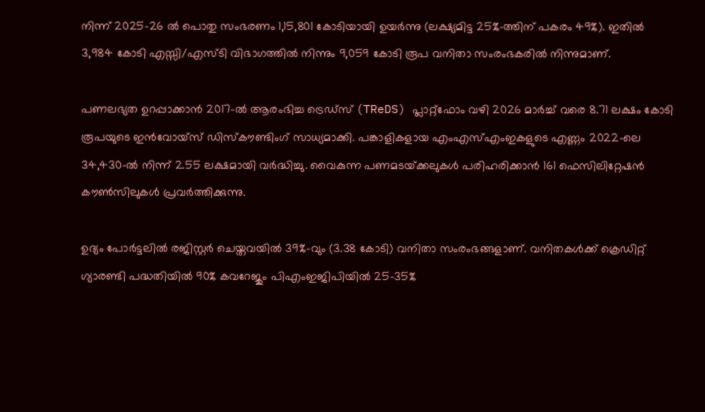നിന്ന് 2025-26 ല്‍ പൊതു സംഭരണം 1,15,801 കോടിയായി ഉയര്‍ന്നു (ലക്ഷ്യമിട്ട 25%-ത്തിന് പകരം 49%). ഇതില്‍ 3,984 കോടി എസ്സി/എസ്ടി വിഭാഗത്തില്‍ നിന്നും 9,059 കോടി രൂപ വനിതാ സംരംഭകരില്‍ നിന്നുമാണ്.

പണലഭ്യത ഉറപ്പാക്കാന്‍ 2017-ല്‍ ആരംഭിച്ച ട്രെഡ്‌സ് (TReDS) പ്ലാറ്റ്ഫോം വഴി 2026 മാര്‍ച്ച് വരെ 8.71 ലക്ഷം കോടി രൂപയുടെ ഇന്‍വോയ്‌സ് ഡിസ്കൗണ്ടിംഗ് സാധ്യമാക്കി. പങ്കാളികളായ എംഎസ്എംഇകളുടെ എണ്ണം 2022-ലെ 34,430-ല്‍ നിന്ന് 2.55 ലക്ഷമായി വര്‍ദ്ധിച്ചു. വൈകുന്ന പണമടയ്‌ക്കലുകള്‍ പരിഹരിക്കാന്‍ 161 ഫെസിലിറ്റേഷന്‍ കൗണ്‍സിലുകള്‍ പ്രവര്‍ത്തിക്കുന്നു.

ഉദ്യം പോര്‍ട്ടലില്‍ രജിസ്റ്റര്‍ ചെയ്തവയില്‍ 39%-വും (3.38 കോടി) വനിതാ സംരംഭങ്ങളാണ്. വനിതകള്‍ക്ക് ക്രെഡിറ്റ് ഗ്യാരണ്ടി പദ്ധതിയില്‍ 90% കവറേജും പിഎംഇജിപിയില്‍ 25-35%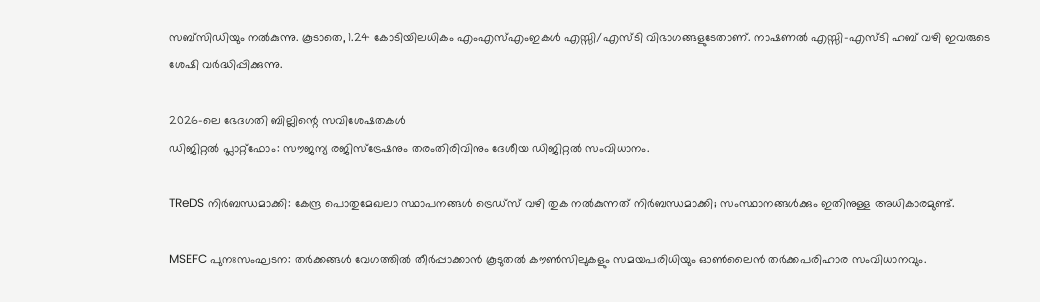സബ്സിഡിയും നല്‍കുന്നു. കൂടാതെ, 1.24 കോടിയിലധികം എംഎസ്എംഇകള്‍ എസ്സി/എസ്ടി വിഭാഗങ്ങളുടേതാണ്. നാഷണല്‍ എസ്സി-എസ്ടി ഹബ് വഴി ഇവരുടെ ശേഷി വര്‍ദ്ധിപ്പിക്കുന്നു.

2026-ലെ ഭേദഗതി ബില്ലിന്റെ സവിശേഷതകള്‍
ഡിജിറ്റല്‍ പ്ലാറ്റ്ഫോം: സൗജന്യ രജിസ്‌ട്രേഷനും തരംതിരിവിനും ദേശീയ ഡിജിറ്റല്‍ സംവിധാനം.

TReDS നിര്‍ബന്ധമാക്കി: കേന്ദ്ര പൊതുമേഖലാ സ്ഥാപനങ്ങള്‍ ട്രെഡ്‌സ് വഴി തുക നല്‍കുന്നത് നിര്‍ബന്ധമാക്കി; സംസ്ഥാനങ്ങള്‍ക്കും ഇതിനുള്ള അധികാരമുണ്ട്.

MSEFC പുനഃസംഘടന: തര്‍ക്കങ്ങള്‍ വേഗത്തില്‍ തീര്‍പ്പാക്കാന്‍ കൂടുതല്‍ കൗണ്‍സിലുകളും സമയപരിധിയും ഓണ്‍ലൈന്‍ തര്‍ക്കപരിഹാര സംവിധാനവും.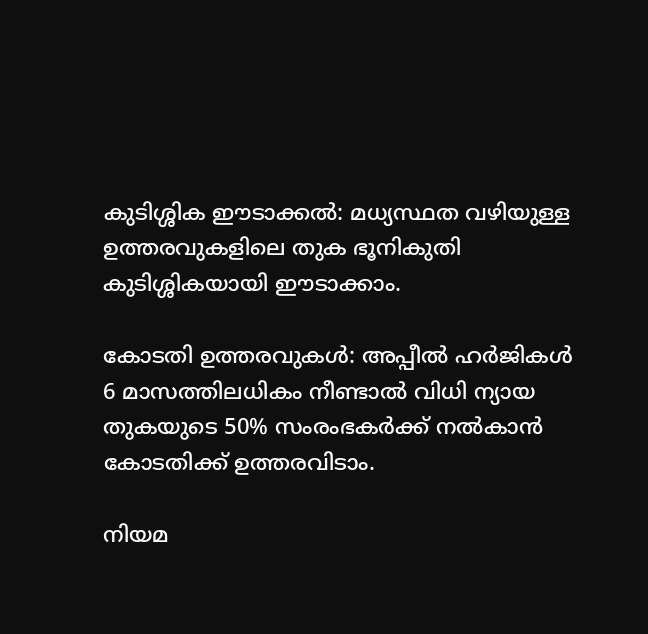കുടിശ്ശിക ഈടാക്കല്‍: മധ്യസ്ഥത വഴിയുള്ള ഉത്തരവുകളിലെ തുക ഭൂനികുതി കുടിശ്ശികയായി ഈടാക്കാം.

കോടതി ഉത്തരവുകള്‍: അപ്പീല്‍ ഹര്‍ജികള്‍ 6 മാസത്തിലധികം നീണ്ടാല്‍ വിധി ന്യായ തുകയുടെ 50% സംരംഭകര്‍ക്ക് നല്‍കാന്‍ കോടതിക്ക് ഉത്തരവിടാം.

നിയമ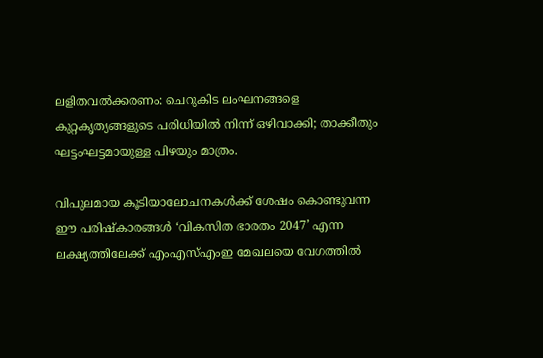ലളിതവല്‍ക്കരണം: ചെറുകിട ലംഘനങ്ങളെ കുറ്റകൃത്യങ്ങളുടെ പരിധിയില്‍ നിന്ന് ഒഴിവാക്കി; താക്കീതും ഘട്ടംഘട്ടമായുള്ള പിഴയും മാത്രം.

വിപുലമായ കൂടിയാലോചനകള്‍ക്ക് ശേഷം കൊണ്ടുവന്ന ഈ പരിഷ്‌കാരങ്ങള്‍ ‘വികസിത ഭാരതം 2047’ എന്ന ലക്ഷ്യത്തിലേക്ക് എംഎസ്എംഇ മേഖലയെ വേഗത്തില്‍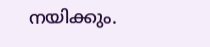നയിക്കും.